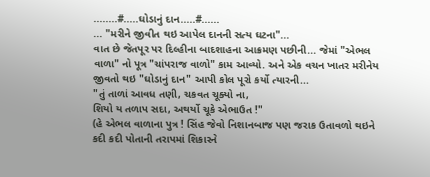........#.....ઘોડાનું દાન.....#......
... "મરીને જીવીત થઇ આપેલ દાનની સત્ય ઘટના"...
વાત છે જેતપૂર પર દિલ્હીના બાદશાહના આક્રમણ પછીની... જેમાં "એભલ વાળા" નો પૂત્ર "ચાંપરાજ વાળો" કામ આવ્યો. અને એક વચન ખાતર મરીનેય જીવતો થઇ "ઘોડાનું દાન" આપી કોલ પૂરો કર્યો ત્યારની...
"તું તાળાં આવધ તણી, ચકવત ચૂક્યો ના,
શિયો ય તળાપ સદા, અથર્યો ચૂકે એભાઉત !"
(હે એભલ વાળાના પુત્ર ! સિંહ જેવો નિશાનબાજ પણ જરાક ઉતાવળો થઇને કદી કદી પોતાની તરાપમાં શિકારને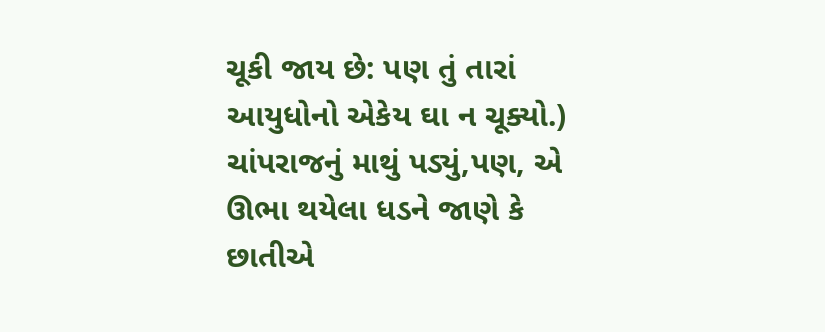ચૂકી જાય છે: પણ તું તારાં આયુધોનો એકેય ઘા ન ચૂક્યો.)
ચાંપરાજનું માથું પડ્યું,પણ, એ ઊભા થયેલા ધડને જાણે કે છાતીએ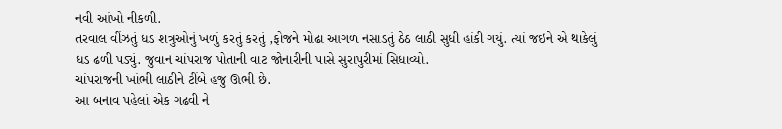નવી આંખો નીકળી.
તરવાલ વીંઝતું ધડ શત્રુઓનું ખળું કરતું કરતું ,ફોજને મોઢા આગળ નસાડતું ઠેઠ લાઠી સુધી હાંકી ગયું. ત્યાં જઇને એ થાકેલું ધડ ઢળી પડ્યું. જુવાન ચાંપરાજ પોતાની વાટ જોનારીની પાસે સુરાપુરીમાં સિધાવ્યો.
ચાંપરાજની ખાંભી લાઠીને ટીંબે હજુ ઊભી છે.
આ બનાવ પહેલાં એક ગઢવી ને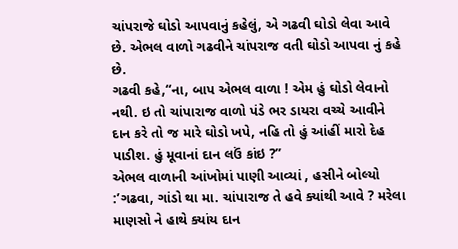ચાંપરાજે ઘોડો આપવાનું કહેલું, એ ગઢવી ઘોડો લેવા આવે છે. એભલ વાળો ગઢવીને ચાંપરાજ વતી ઘોડો આપવા નું કહે છે.
ગઢવી કહે,“ના, બાપ એભલ વાળા ! એમ હું ઘોડો લેવાનો નથી. ઇ તો ચાંપારાજ વાળો પંડે ભર ડાયરા વચ્ચે આવીને દાન કરે તો જ મારે ઘોડો ખપે, નહિ તો હું આંહીં મારો દેહ પાડીશ. હું મૂવાનાં દાન લઉં કાંઇ ?”
એભલ વાળાની આંખોમાં પાણી આવ્યાં , હસીને બોલ્યો :’ગઢવા, ગાંડો થા મા. ચાંપારાજ તે હવે ક્યાંથી આવે ? મરેલા માણસો ને હાથે ક્યાંય દાન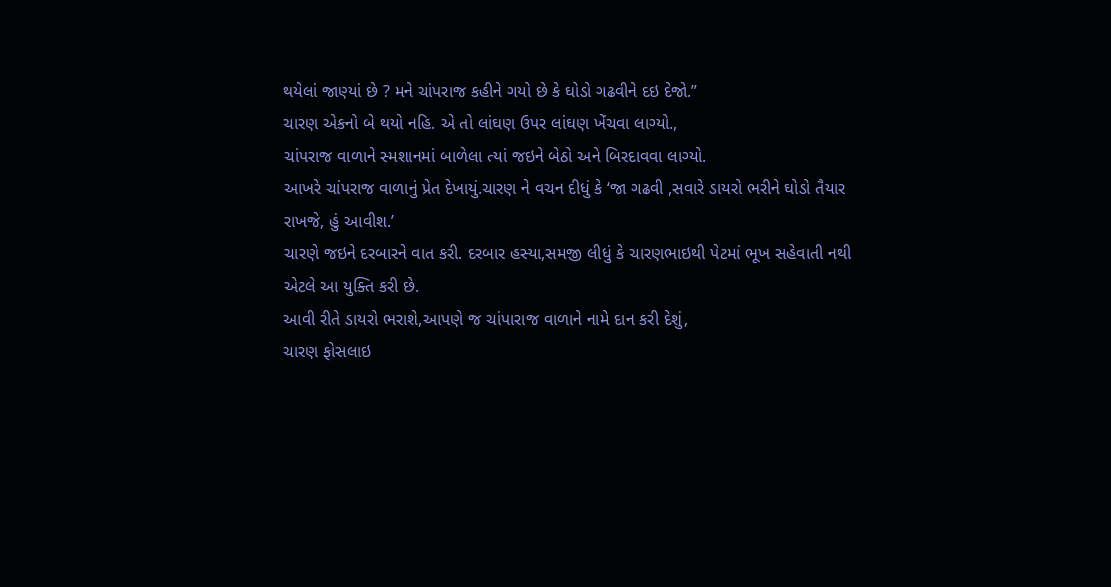થયેલાં જાણ્યાં છે ? મને ચાંપરાજ કહીને ગયો છે કે ઘોડો ગઢવીને દઇ દેજો.”
ચારણ એકનો બે થયો નહિ. એ તો લાંઘણ ઉપર લાંઘણ ખેંચવા લાગ્યો.,
ચાંપરાજ વાળાને સ્મશાનમાં બાળેલા ત્યાં જઇને બેઠો અને બિરદાવવા લાગ્યો.
આખરે ચાંપરાજ વાળાનું પ્રેત દેખાયું.ચારણ ને વચન દીધું કે ‘જા ગઢવી ,સવારે ડાયરો ભરીને ઘોડો તૈયાર રાખજે, હું આવીશ.’
ચારણે જઇને દરબારને વાત કરી. દરબાર હસ્યા,સમજી લીધું કે ચારણભાઇથી પેટમાં ભૂખ સહેવાતી નથી એટલે આ યુક્તિ કરી છે.
આવી રીતે ડાયરો ભરાશે,આપણે જ ચાંપારાજ વાળાને નામે દાન કરી દેશું,
ચારણ ફોસલાઇ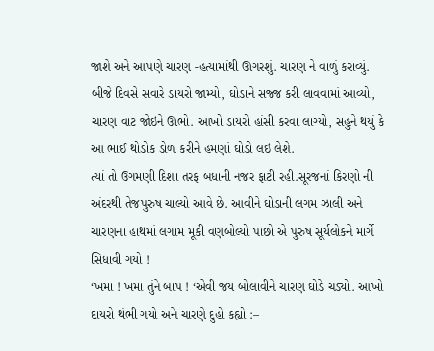જાશે અને આપણે ચારણ -હત્યામાંથી ઊગરશું. ચારણ ને વાળું કરાવ્યું.
બીજે દિવસે સવારે ડાયરો જામ્યો, ઘોડાને સજ્જ કરી લાવવામાં આવ્યો, ચારણ વાટ જોઇને ઊભો. આખો ડાયરો હાંસી કરવા લાગ્યો, સહુને થયું કે આ ભાઈ થોડોક ડોળ કરીને હમણાં ઘોડો લઇ લેશે.
ત્યાં તો ઉગમણી દિશા તરફ બધાની નજર ફાટી રહી.સૂરજનાં કિરણો ની અંદરથી તેજપુરુષ ચાલ્યો આવે છે. આવીને ઘોડાની લગમ ઝાલી અને ચારણના હાથમાં લગામ મૂકી વણબોલ્યો પાછો એ પુરુષ સૂર્યલોકને માર્ગે સિધાવી ગયો !
‘ખમા ! ખમા તુંને બાપ ! ‘એવી જય બોલાવીને ચારણ ઘોડે ચડ્યો. આખો દાયરો થંભી ગયો અને ચારણે દુહો કહ્યો :–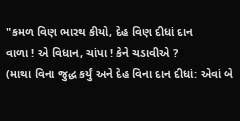"કમળ વિણ ભારથ કીયો, દેહ વિણ દીધાં દાન
વાળા ! એ વિધાન, ચાંપા ! કેને ચડાવીએ ?
(માથા વિના જુદ્ધ કર્યું અને દેહ વિના દાન દીધાં: એવાં બે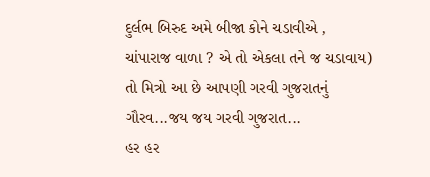દુર્લભ બિરુદ અમે બીજા કોને ચડાવીએ , ચાંપારાજ વાળા ? એ તો એકલા તને જ ચડાવાય)
તો મિત્રો આ છે આપણી ગરવી ગુજરાતનું ગૌરવ...જય જય ગરવી ગુજરાત...
હર હર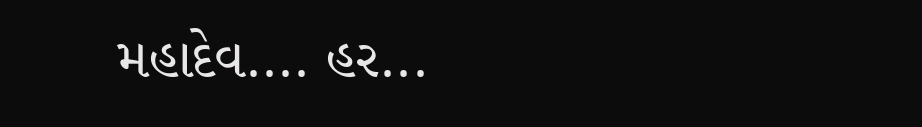મહાદેવ.... હર...